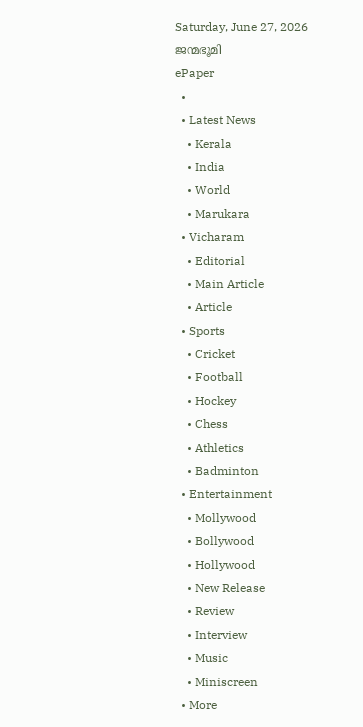Saturday, June 27, 2026
ജന്മഭൂമി
ePaper
  •
  • Latest News
    • Kerala
    • India
    • World
    • Marukara
  • Vicharam
    • Editorial
    • Main Article
    • Article
  • Sports
    • Cricket
    • Football
    • Hockey
    • Chess
    • Athletics
    • Badminton
  • Entertainment
    • Mollywood
    • Bollywood
    • Hollywood
    • New Release
    • Review
    • Interview
    • Music
    • Miniscreen
  • More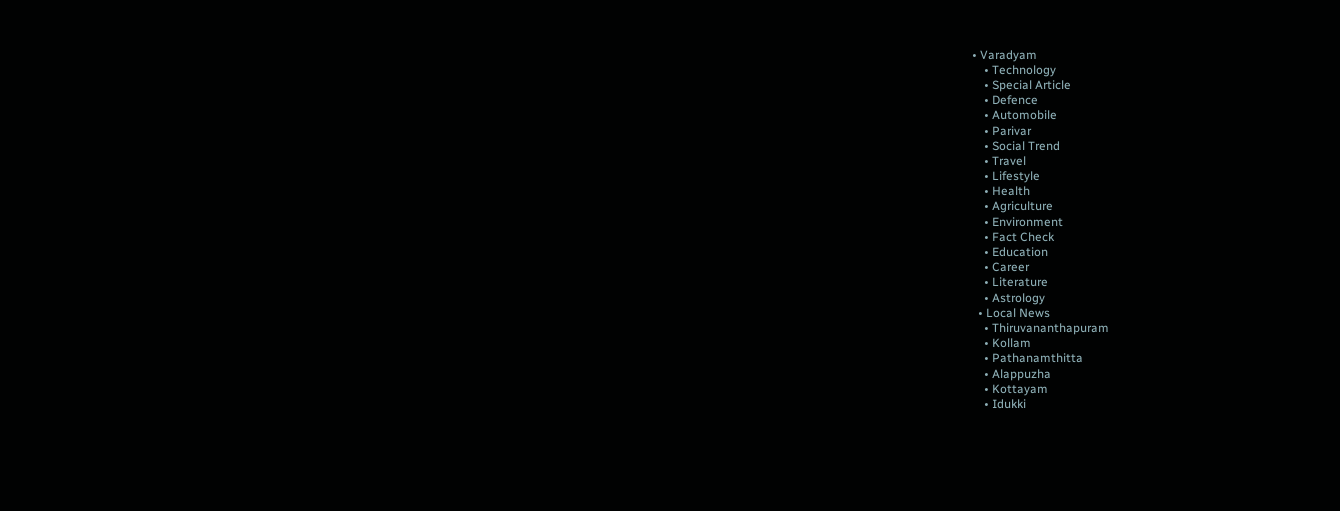• Varadyam
    • Technology
    • Special Article
    • Defence
    • Automobile
    • Parivar
    • Social Trend
    • Travel
    • Lifestyle
    • Health
    • Agriculture
    • Environment
    • Fact Check
    • Education
    • Career
    • Literature
    • Astrology
  • Local News
    • Thiruvananthapuram
    • Kollam
    • Pathanamthitta
    • Alappuzha
    • Kottayam
    • Idukki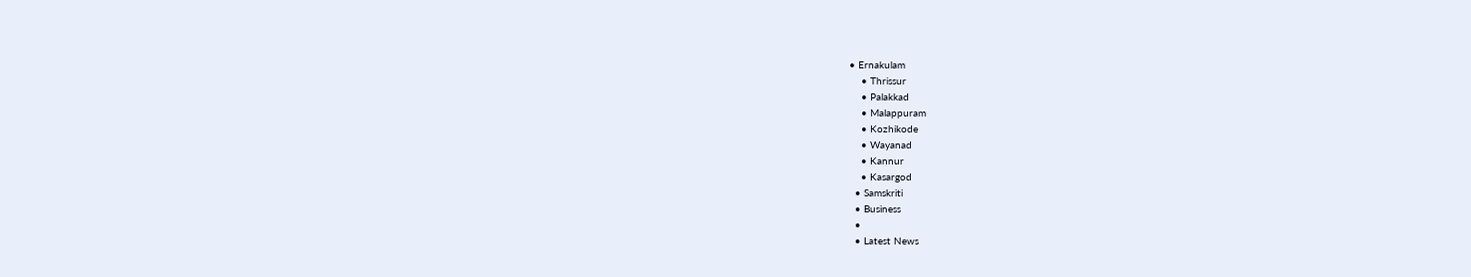• Ernakulam
    • Thrissur
    • Palakkad
    • Malappuram
    • Kozhikode
    • Wayanad
    • Kannur
    • Kasargod
  • Samskriti
  • Business
  •
  • Latest News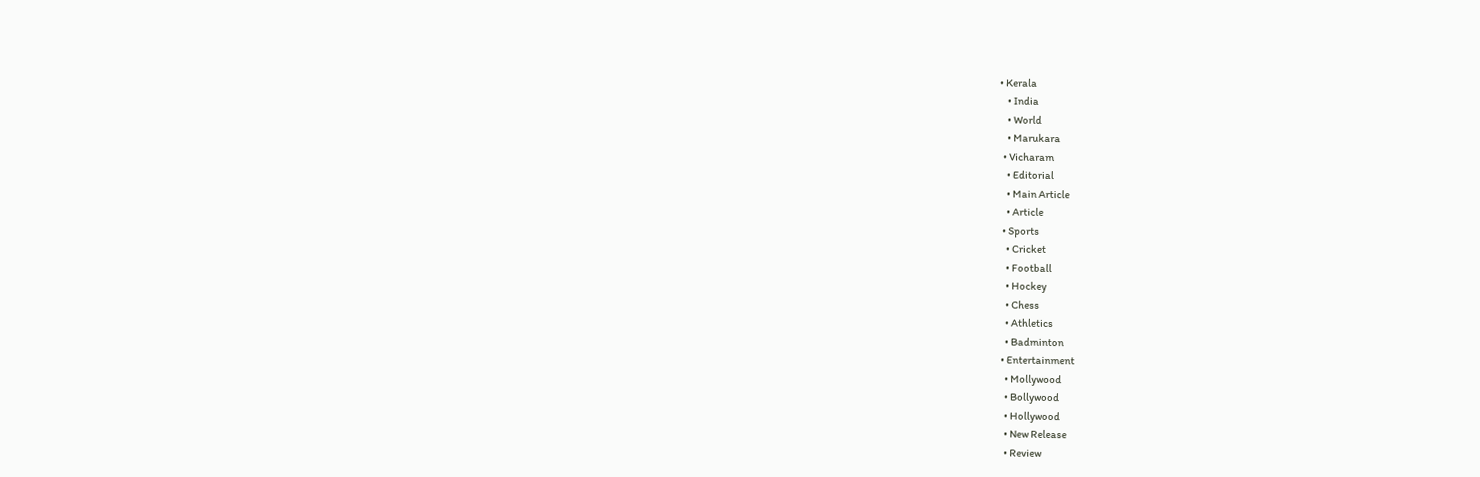• Kerala
    • India
    • World
    • Marukara
  • Vicharam
    • Editorial
    • Main Article
    • Article
  • Sports
    • Cricket
    • Football
    • Hockey
    • Chess
    • Athletics
    • Badminton
  • Entertainment
    • Mollywood
    • Bollywood
    • Hollywood
    • New Release
    • Review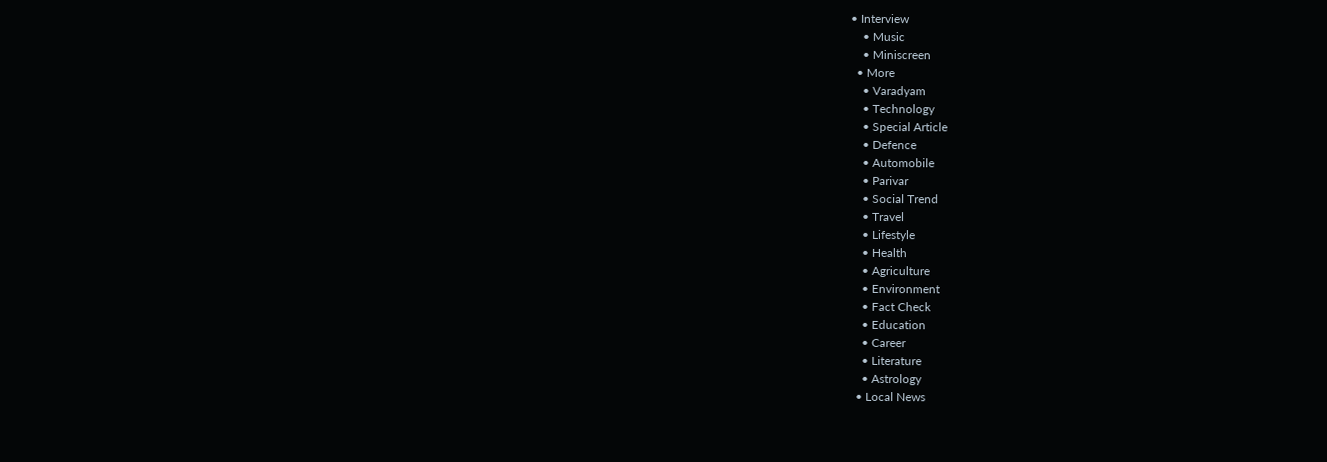• Interview
    • Music
    • Miniscreen
  • More
    • Varadyam
    • Technology
    • Special Article
    • Defence
    • Automobile
    • Parivar
    • Social Trend
    • Travel
    • Lifestyle
    • Health
    • Agriculture
    • Environment
    • Fact Check
    • Education
    • Career
    • Literature
    • Astrology
  • Local News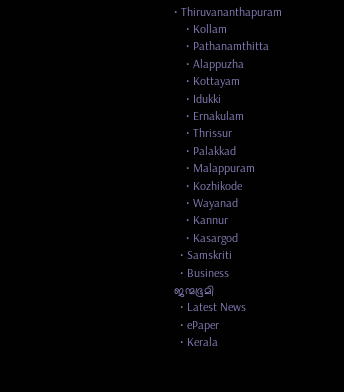• Thiruvananthapuram
    • Kollam
    • Pathanamthitta
    • Alappuzha
    • Kottayam
    • Idukki
    • Ernakulam
    • Thrissur
    • Palakkad
    • Malappuram
    • Kozhikode
    • Wayanad
    • Kannur
    • Kasargod
  • Samskriti
  • Business
ജന്മഭൂമി
  • Latest News
  • ePaper
  • Kerala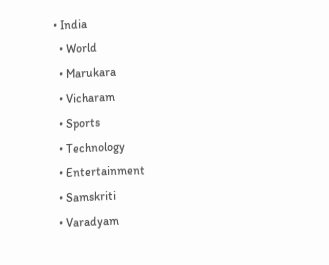• India
  • World
  • Marukara
  • Vicharam
  • Sports
  • Technology
  • Entertainment
  • Samskriti
  • Varadyam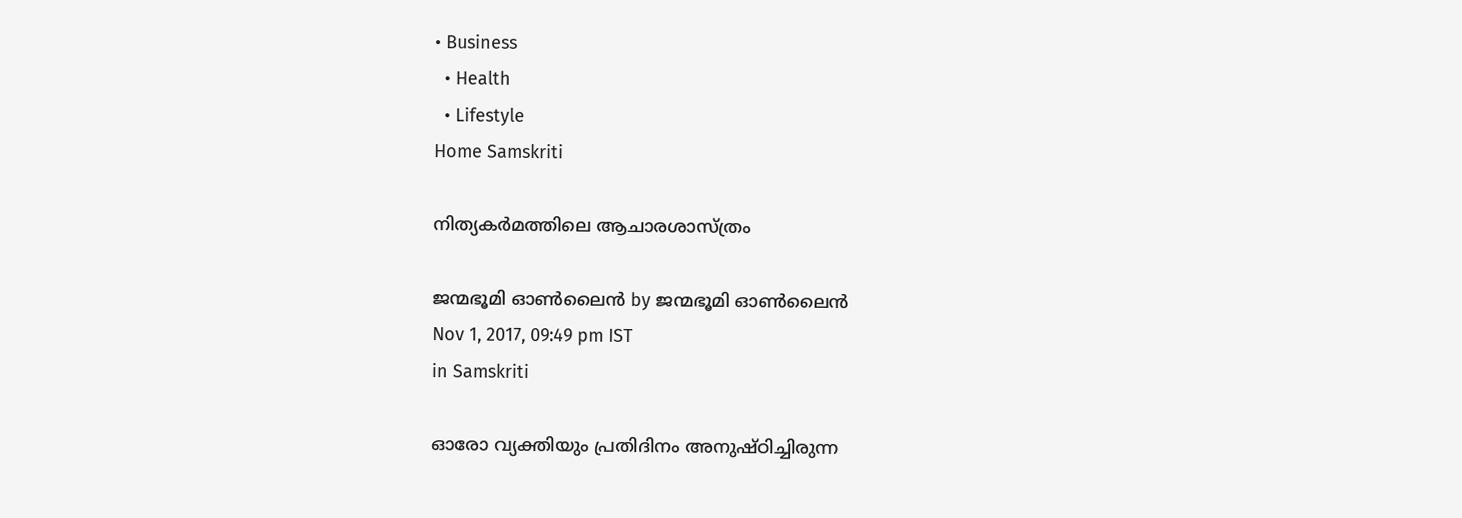• Business
  • Health
  • Lifestyle
Home Samskriti

നിത്യകർമത്തിലെ ആചാരശാസ്ത്രം

ജന്മഭൂമി ഓണ്‍ലൈന്‍ by ജന്മഭൂമി ഓണ്‍ലൈന്‍
Nov 1, 2017, 09:49 pm IST
in Samskriti

ഓരോ വ്യക്തിയും പ്രതിദിനം അനുഷ്ഠിച്ചിരുന്ന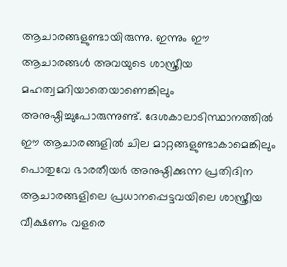ആചാരങ്ങളുണ്ടായിരുന്നു. ഇന്നും ഈ ആചാരങ്ങള്‍ അവയുടെ ശാസ്ത്രീയ മഹത്വമറിയാതെയാണെങ്കിലും അനുഷ്ഠിച്ചുപോരുന്നുണ്ട്. ദേശകാലാടിസ്ഥാനത്തില്‍ ഈ ആചാരങ്ങളില്‍ ചില മാറ്റങ്ങളുണ്ടാകാമെങ്കിലും പൊതുവേ ഭാരതീയര്‍ അനുഷ്ഠിക്കുന്ന പ്രതിദിന ആചാരങ്ങളിലെ പ്രധാനപ്പെട്ടവയിലെ ശാസ്ത്രീയ വീക്ഷണം വളരെ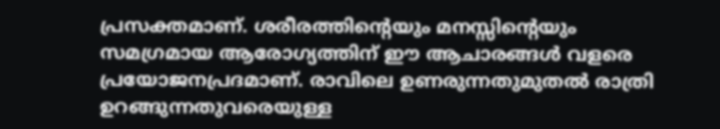പ്രസക്തമാണ്. ശരീരത്തിന്റെയും മനസ്സിന്റെയും സമഗ്രമായ ആരോഗ്യത്തിന് ഈ ആചാരങ്ങള്‍ വളരെ പ്രയോജനപ്രദമാണ്. രാവിലെ ഉണരുന്നതുമുതല്‍ രാത്രി ഉറങ്ങുന്നതുവരെയുള്ള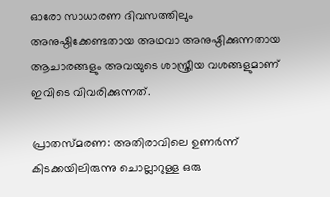ഓരോ സാധാരണ ദിവസത്തിലും അനുഷ്ഠിക്കേണ്ടതായ അഥവാ അനുഷ്ഠിക്കുന്നതായ ആചാരങ്ങളും അവയുടെ ശാസ്ത്രീയ വശങ്ങളുമാണ് ഇവിടെ വിവരിക്കുന്നത്.

പ്രാതസ്മരണ: അതിരാവിലെ ഉണര്‍ന്ന് കിടക്കയിലിരുന്നു ചൊല്ലാറുള്ള ഒരു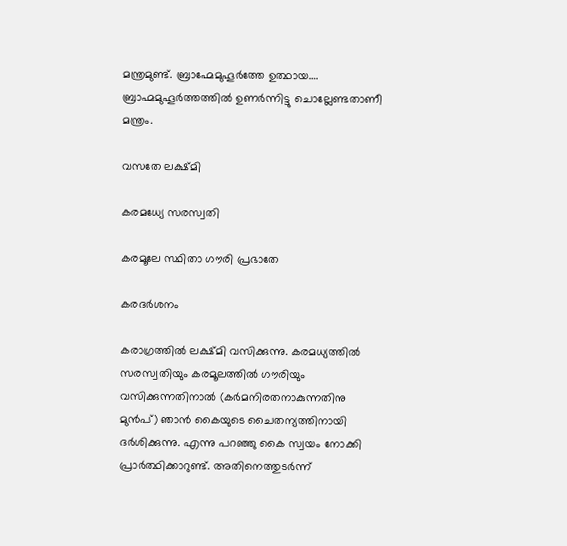മന്ത്രമുണ്ട്. ബ്രാഹ്മേമുഹൂര്‍ത്തേ ഉത്ഥായ…. ബ്രാഹ്മമുഹൂര്‍ത്തത്തില്‍ ഉണര്‍ന്നിട്ടു ചൊല്ലേണ്ടതാണീ മന്ത്രം.

വസതേ ലക്ഷ്മി

കരമധ്യേ സരസ്വതി

കരമൂലേ സ്ഥിതാ ഗൗരി പ്രഭാതേ

കരദര്‍ശനം

കരാഗ്രത്തില്‍ ലക്ഷ്മി വസിക്കുന്നു. കരമധ്യത്തില്‍ സരസ്വതിയും കരമൂലത്തില്‍ ഗൗരിയും വസിക്കുന്നതിനാല്‍ (കര്‍മനിരതനാകുന്നതിനു മുന്‍പ്) ഞാന്‍ കൈയുടെ ചൈതന്യത്തിനായി ദര്‍ശിക്കുന്നു. എന്നു പറഞ്ഞു കൈ സ്വയം നോക്കി പ്രാര്‍ത്ഥിക്കാറുണ്ട്. അതിനെത്തുടര്‍ന്ന്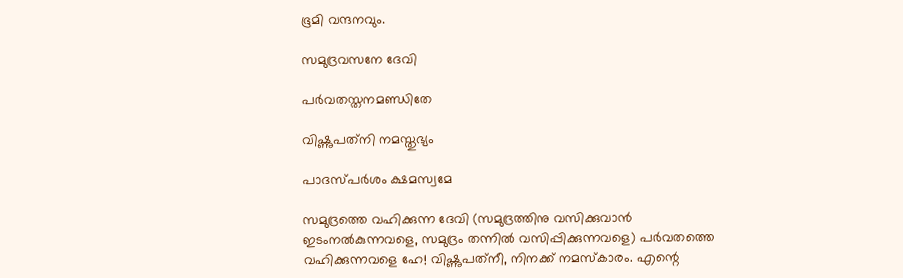ഭൂമി വന്ദനവും.

സമുദ്രവസനേ ദേവി

പര്‍വതസ്തനമണ്ഡിതേ

വിഷ്ണുപത്‌നി നമസ്തുഭ്യം

പാദസ്പര്‍ശം ക്ഷമസ്വമേ

സമുദ്രത്തെ വഹിക്കുന്ന ദേവി (സമുദ്രത്തിനു വസിക്കുവാന്‍ ഇടംനല്‍കുന്നവളെ, സമുദ്രം തന്നില്‍ വസിപ്പിക്കുന്നവളെ) പര്‍വതത്തെ വഹിക്കുന്നവളെ ഹേ! വിഷ്ണുപത്‌നീ, നിനക്ക് നമസ്‌കാരം. എന്റെ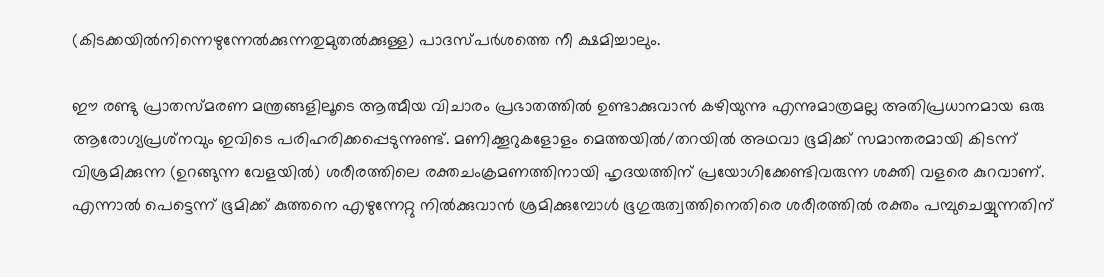(കിടക്കയില്‍നിന്നെഴുന്നേല്‍ക്കുന്നതുമുതല്‍ക്കുള്ള) പാദസ്പര്‍ശത്തെ നീ ക്ഷമിച്ചാലും.

ഈ രണ്ടു പ്രാതസ്മരണ മന്ത്രങ്ങളിലൂടെ ആത്മീയ വിചാരം പ്രഭാതത്തില്‍ ഉണ്ടാക്കുവാന്‍ കഴിയുന്നു എന്നുമാത്രമല്ല അതിപ്രധാനമായ ഒരു ആരോഗ്യപ്രശ്‌നവും ഇവിടെ പരിഹരിക്കപ്പെടുന്നുണ്ട്. മണിക്കൂറുകളോളം മെത്തയില്‍/തറയില്‍ അഥവാ ഭൂമിക്ക് സമാന്തരമായി കിടന്ന് വിശ്രമിക്കുന്ന (ഉറങ്ങുന്ന വേളയില്‍) ശരീരത്തിലെ രക്തചംക്രമണത്തിനായി ഹൃദയത്തിന് പ്രയോഗിക്കേണ്ടിവരുന്ന ശക്തി വളരെ കുറവാണ്. എന്നാല്‍ പെട്ടെന്ന് ഭൂമിക്ക് കുത്തനെ എഴുന്നേറ്റു നില്‍ക്കുവാന്‍ ശ്രമിക്കുമ്പോള്‍ ഭൂഗുരുത്വത്തിനെതിരെ ശരീരത്തില്‍ രക്തം പമ്പുചെയ്യുന്നതിന്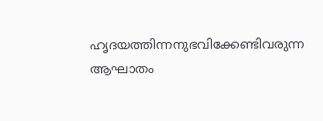ഹൃദയത്തിന്നനുഭവിക്കേണ്ടിവരുന്ന ആഘാതം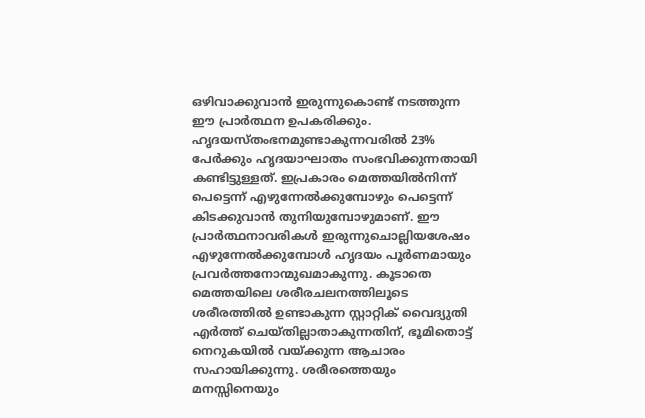ഒഴിവാക്കുവാന്‍ ഇരുന്നുകൊണ്ട് നടത്തുന്ന ഈ പ്രാര്‍ത്ഥന ഉപകരിക്കും. ഹൃദയസ്തംഭനമുണ്ടാകുന്നവരില്‍ 23% പേര്‍ക്കും ഹൃദയാഘാതം സംഭവിക്കുന്നതായി കണ്ടിട്ടുള്ളത്. ഇപ്രകാരം മെത്തയില്‍നിന്ന് പെട്ടെന്ന് എഴുന്നേല്‍ക്കുമ്പോഴും പെട്ടെന്ന് കിടക്കുവാന്‍ തുനിയുമ്പോഴുമാണ്. ഈ പ്രാര്‍ത്ഥനാവരികള്‍ ഇരുന്നുചൊല്ലിയശേഷം എഴുന്നേല്‍ക്കുമ്പോള്‍ ഹൃദയം പൂര്‍ണമായും പ്രവര്‍ത്തനോന്മുഖമാകുന്നു. കൂടാതെ മെത്തയിലെ ശരീരചലനത്തിലൂടെ ശരീരത്തില്‍ ഉണ്ടാകുന്ന സ്റ്റാറ്റിക് വൈദ്യുതി എര്‍ത്ത് ചെയ്തില്ലാതാകുന്നതിന്, ഭൂമിതൊട്ട് നെറുകയില്‍ വയ്‌ക്കുന്ന ആചാരം സഹായിക്കുന്നു. ശരീരത്തെയും മനസ്സിനെയും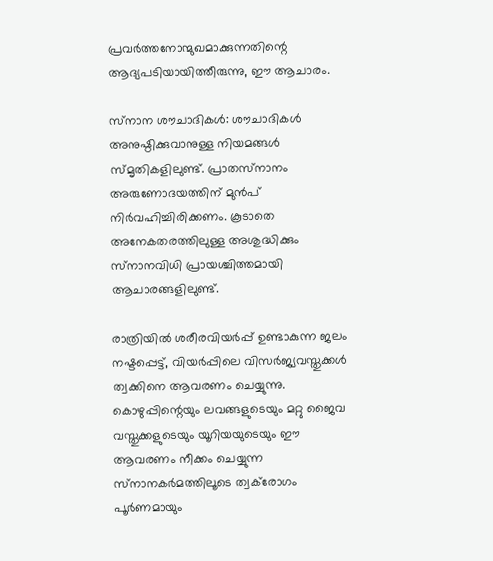പ്രവര്‍ത്തനോന്മുഖമാക്കുന്നതിന്റെ ആദ്യപടിയായിത്തീരുന്നു, ഈ ആചാരം.

സ്‌നാന ശൗചാദികള്‍: ശൗചാദികള്‍ അനുഷ്ഠിക്കുവാനുള്ള നിയമങ്ങള്‍ സ്മൃതികളിലുണ്ട്. പ്രാതസ്‌നാനം അരുണോദയത്തിന് മുന്‍പ് നിര്‍വഹിച്ചിരിക്കണം. കൂടാതെ അനേകതരത്തിലുള്ള അശുദ്ധിക്കും സ്‌നാനവിധി പ്രായശ്ചിത്തമായി ആചാരങ്ങളിലുണ്ട്.

രാത്രിയില്‍ ശരീരവിയര്‍പ്പ് ഉണ്ടാകുന്ന ജലം നഷ്ടപ്പെട്ട്, വിയര്‍പ്പിലെ വിസര്‍ജ്യവസ്തുക്കള്‍ ത്വക്കിനെ ആവരണം ചെയ്യുന്നു. കൊഴുപ്പിന്റെയും ലവങ്ങളുടെയും മറ്റു ജൈവ വസ്തുക്കളുടെയും യൂറിയയുടെയും ഈ ആവരണം നീക്കം ചെയ്യുന്ന സ്‌നാനകര്‍മത്തിലൂടെ ത്വക്‌രോഗം പൂര്‍ണമായും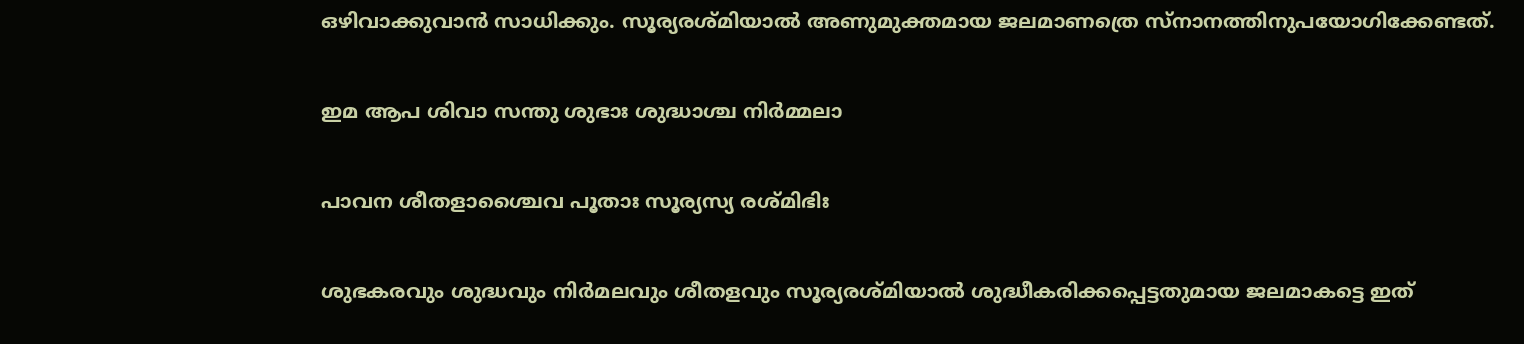ഒഴിവാക്കുവാന്‍ സാധിക്കും. സൂര്യരശ്മിയാല്‍ അണുമുക്തമായ ജലമാണത്രെ സ്‌നാനത്തിനുപയോഗിക്കേണ്ടത്.

ഇമ ആപ ശിവാ സന്തു ശുഭാഃ ശുദ്ധാശ്ച നിര്‍മ്മലാ

പാവന ശീതളാശ്ചൈവ പൂതാഃ സൂര്യസ്യ രശ്മിഭിഃ

ശുഭകരവും ശുദ്ധവും നിര്‍മലവും ശീതളവും സൂര്യരശ്മിയാല്‍ ശുദ്ധീകരിക്കപ്പെട്ടതുമായ ജലമാകട്ടെ ഇത്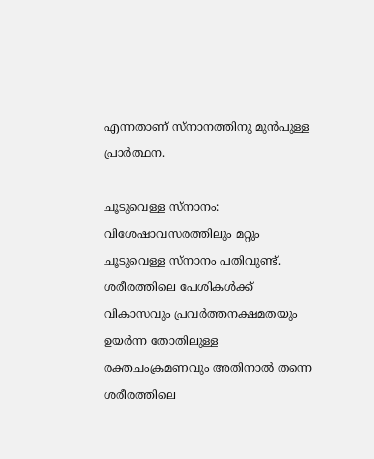എന്നതാണ് സ്‌നാനത്തിനു മുന്‍പുള്ള പ്രാര്‍ത്ഥന.

ചൂടുവെള്ള സ്‌നാനം: വിശേഷാവസരത്തിലും മറ്റും ചൂടുവെള്ള സ്‌നാനം പതിവുണ്ട്. ശരീരത്തിലെ പേശികള്‍ക്ക് വികാസവും പ്രവര്‍ത്തനക്ഷമതയും ഉയര്‍ന്ന തോതിലുള്ള രക്തചംക്രമണവും അതിനാല്‍ തന്നെ ശരീരത്തിലെ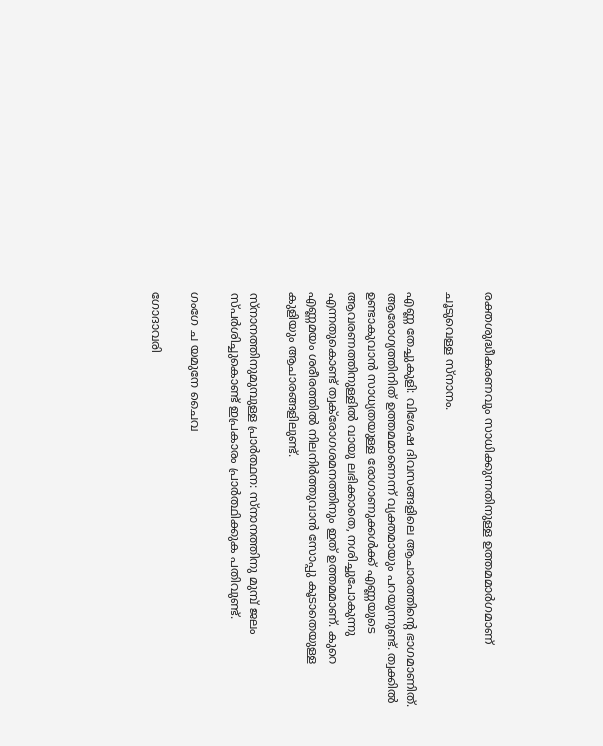രക്തശുദ്ധീകരണവും സാധിക്കുന്നതിനുള്ള ഉത്തമമാര്‍ഗമാണ്

ചൂടുവെള്ള സ്‌നാനം.

എണ്ണ തേച്ചുകുളി: വിശേഷ ദിവസങ്ങളിലെ ആചാരത്തിന്റെ ഭാഗമാണിത്. ആരോഗ്യത്തിനിത് ഉത്തമമാണെന്ന് വ്യക്തമായും പറയുന്നുണ്ട്. ത്വക്കില്‍ ഉണ്ടാകുവാന്‍ സാധ്യതയുള്ള രോഗാണുക്കള്‍ക്ക് എണ്ണയുടെ ആവരണത്തിനുള്ളില്‍ വായു ലഭിക്കാതെ, നശിച്ചുപോകുന്നു എന്നതുകൊണ്ട് ത്വക്‌രോഗശമനത്തിനും ഇത് ഉത്തമമാണ്. കുറെ എണ്ണമയം ശരീരത്തില്‍ നിലനിര്‍ത്തുവാന്‍ സോപ്പു കൂടാതെയുള്ള കുളിയും ആചാരങ്ങളിലുണ്ട്.

സ്‌നാനത്തിനുമുമ്പുള്ള പ്രാര്‍ത്ഥന: സ്‌നാനത്തിനു മുമ്പ് ജലം സ്പര്‍ശിച്ചുകൊണ്ട് ഇപ്രകാരം പ്രാര്‍ത്ഥിക്കുക പതിവുണ്ട്.

ഗംഗേ ച യമുനേ ചൈവ

ഗോദാവരി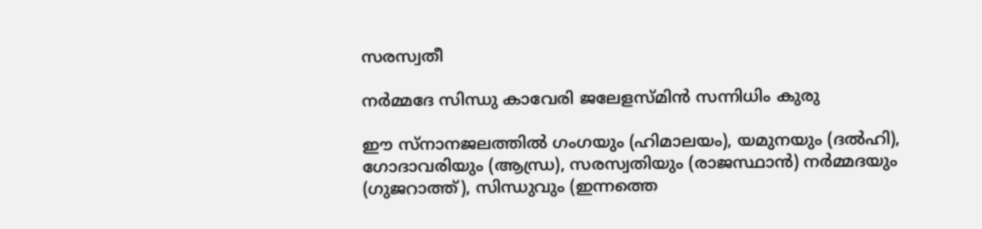സരസ്വതീ

നര്‍മ്മദേ സിന്ധു കാവേരി ജലേളസ്മിന്‍ സന്നിധിം കുരു

ഈ സ്‌നാനജലത്തില്‍ ഗംഗയും (ഹിമാലയം), യമുനയും (ദല്‍ഹി), ഗോദാവരിയും (ആന്ധ്ര), സരസ്വതിയും (രാജസ്ഥാന്‍) നര്‍മ്മദയും (ഗുജറാത്ത്), സിന്ധുവും (ഇന്നത്തെ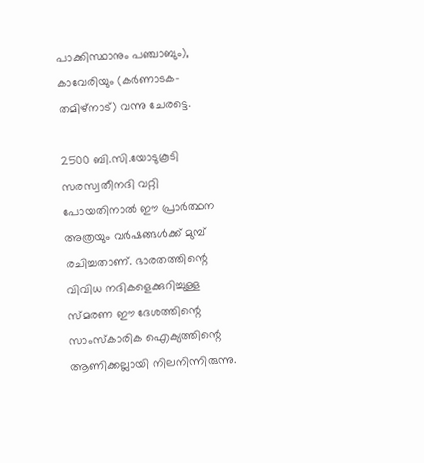പാക്കിസ്ഥാനും പഞ്ചാബും), കാവേരിയും (കര്‍ണാടക-തമിഴ്‌നാട്) വന്നു ചേരട്ടെ.

2500 ബി.സി.യോടുകൂടി സരസ്വതീനദി വറ്റി പോയതിനാല്‍ ഈ പ്രാര്‍ത്ഥന അത്രയും വര്‍ഷങ്ങള്‍ക്ക് മുമ്പ് രചിച്ചതാണ്. ഭാരതത്തിന്റെ വിവിധ നദികളെക്കുറിച്ചുള്ള സ്മരണ ഈ ദേശത്തിന്റെ സാംസ്‌കാരിക ഐക്യത്തിന്റെ ആണിക്കല്ലായി നിലനിന്നിരുന്നു.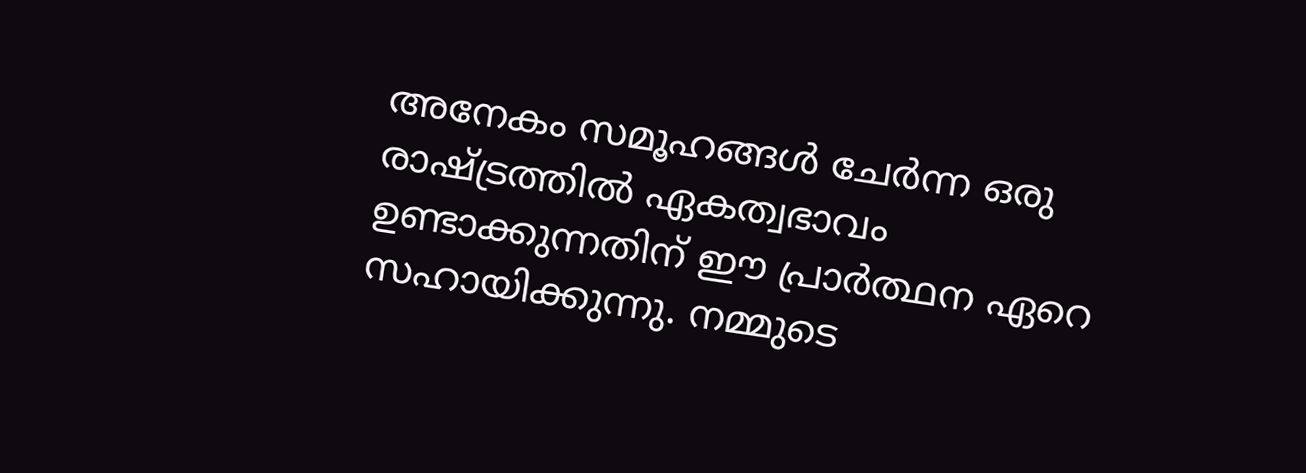അനേകം സമൂഹങ്ങള്‍ ചേര്‍ന്ന ഒരു രാഷ്‌ട്രത്തില്‍ ഏകത്വഭാവം ഉണ്ടാക്കുന്നതിന് ഈ പ്രാര്‍ത്ഥന ഏറെ സഹായിക്കുന്നു. നമ്മുടെ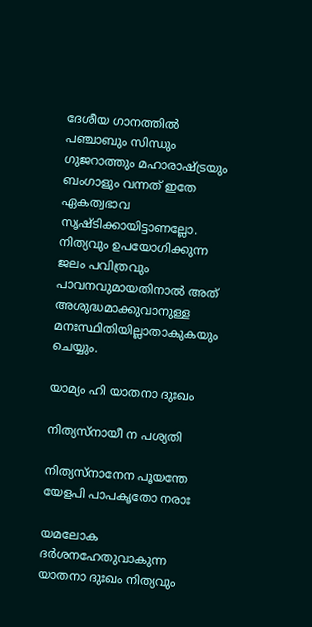ദേശീയ ഗാനത്തില്‍ പഞ്ചാബും സിന്ധും ഗുജറാത്തും മഹാരാഷ്‌ട്രയും ബംഗാളും വന്നത് ഇതേ ഏകത്വഭാവ സൃഷ്ടിക്കായിട്ടാണല്ലോ. നിത്യവും ഉപയോഗിക്കുന്ന ജലം പവിത്രവും പാവനവുമായതിനാല്‍ അത് അശുദ്ധമാക്കുവാനുള്ള മനഃസ്ഥിതിയില്ലാതാകുകയും ചെയ്യും.

യാമ്യം ഹി യാതനാ ദുഃഖം

നിത്യസ്‌നായീ ന പശ്യതി

നിത്യസ്‌നാനേന പൂയന്തേ യേളപി പാപകൃതോ നരാഃ

യമലോക ദര്‍ശനഹേതുവാകുന്ന യാതനാ ദുഃഖം നിത്യവും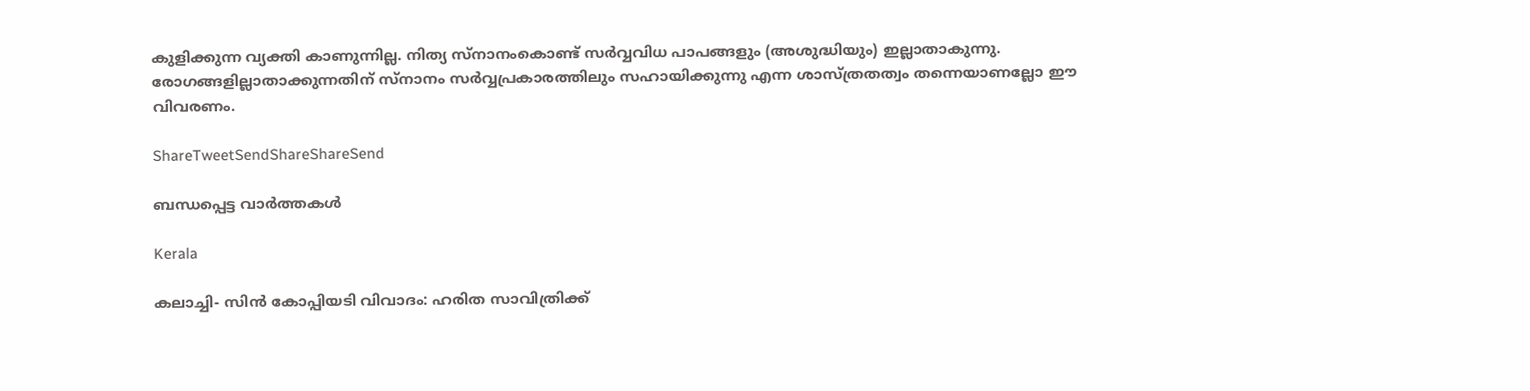കുളിക്കുന്ന വ്യക്തി കാണുന്നില്ല. നിത്യ സ്‌നാനംകൊണ്ട് സര്‍വ്വവിധ പാപങ്ങളും (അശുദ്ധിയും) ഇല്ലാതാകുന്നു. രോഗങ്ങളില്ലാതാക്കുന്നതിന് സ്‌നാനം സര്‍വ്വപ്രകാരത്തിലും സഹായിക്കുന്നു എന്ന ശാസ്ത്രതത്വം തന്നെയാണല്ലോ ഈ വിവരണം.

ShareTweetSendShareShareSend

ബന്ധപ്പെട്ട വാര്‍ത്തകള്‍

Kerala

കലാച്ചി- സിന്‍ കോപ്പിയടി വിവാദം: ഹരിത സാവിത്രിക്ക്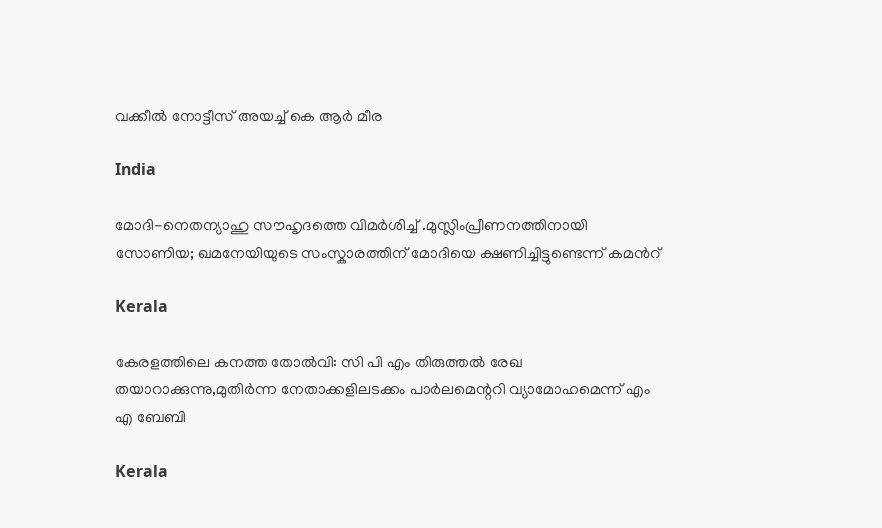വക്കീല്‍ നോട്ടീസ് അയച്ച് കെ ആര്‍ മീര

India

മോദി-നെതന്യാഹു സൗഹൃദത്തെ വിമര്‍ശിച്ച് .മുസ്ലിംപ്രീണനത്തിനായി സോണിയ; ഖമനേയിയുടെ സംസ്കാരത്തിന് മോദിയെ ക്ഷണിച്ചിട്ടുണ്ടെന്ന് കമന്‍റ്

Kerala

കേരളത്തിലെ കനത്ത തോല്‍വി: സി പി എം തിരുത്തല്‍ രേഖ തയാറാക്കുന്നു,മുതിര്‍ന്ന നേതാക്കളിലടക്കം പാര്‍ലമെന്ററി വ്യാമോഹമെന്ന് എം എ ബേബി

Kerala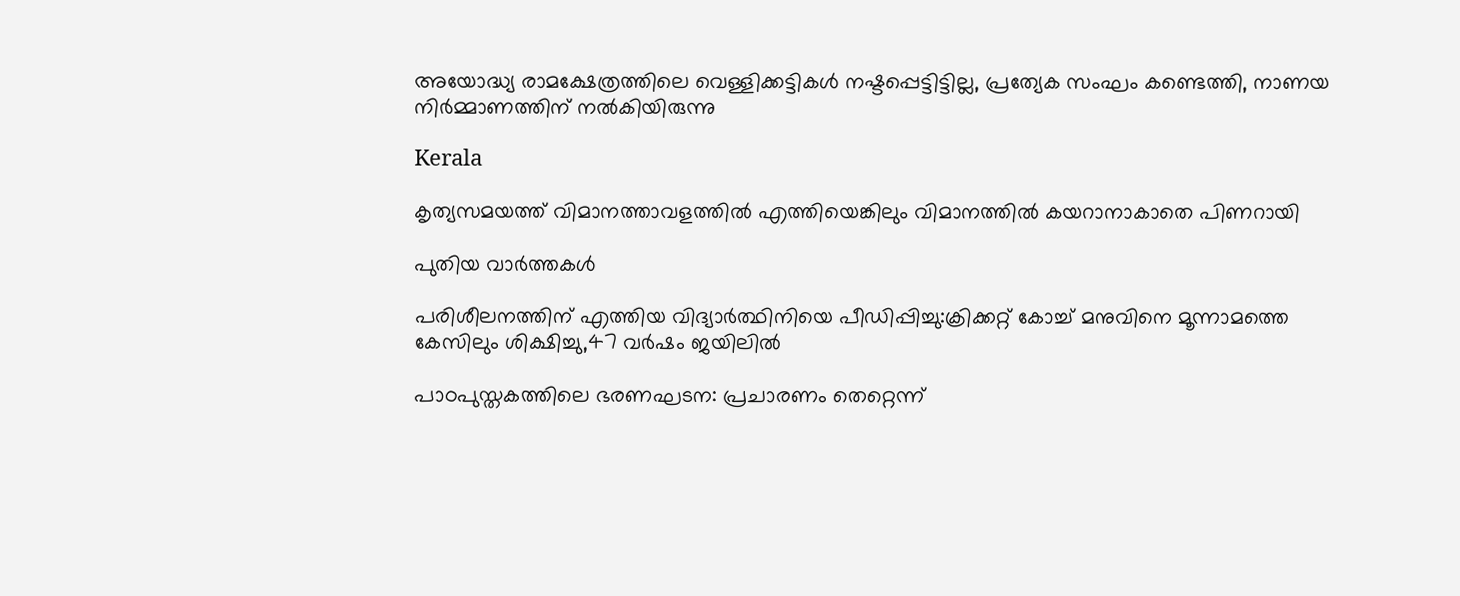അയോദ്ധ്യ രാമക്ഷേത്രത്തിലെ വെള്ളിക്കട്ടികൾ നഷ്ടപ്പെട്ടിട്ടില്ല, പ്രത്യേക സംഘം കണ്ടെത്തി, നാണയ നിർമ്മാണത്തിന് നൽകിയിരുന്നു

Kerala

കൃത്യസമയത്ത് വിമാനത്താവളത്തില്‍ എത്തിയെങ്കിലും വിമാനത്തില്‍ കയറാനാകാതെ പിണറായി

പുതിയ വാര്‍ത്തകള്‍

പരിശീലനത്തിന് എത്തിയ വിദ്യാര്‍ത്ഥിനിയെ പീഡിപ്പിച്ചു:ക്രിക്കറ്റ് കോച്ച് മനുവിനെ മൂന്നാമത്തെ കേസിലും ശിക്ഷിച്ചു,47 വര്‍ഷം ജയിലില്‍

പാഠപുസ്തകത്തിലെ ഭരണഘടന: പ്രചാരണം തെറ്റെന്ന്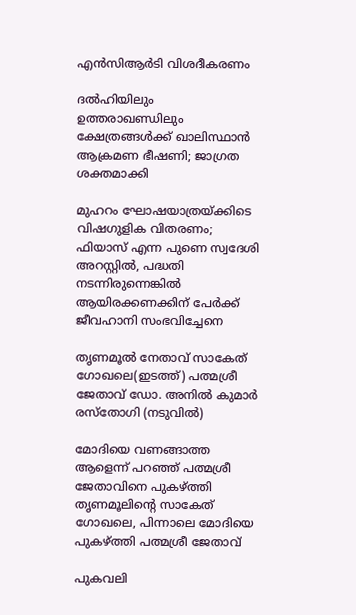എൻസിആർടി വിശദീകരണം

ദൽഹിയിലും ഉത്തരാഖണ്ഡിലും ക്ഷേത്രങ്ങൾക്ക് ഖാലിസ്ഥാൻ ആക്രമണ ഭീഷണി; ജാഗ്രത ശക്തമാക്കി

മുഹറം ഘോഷയാത്രയ്‌ക്കിടെ വിഷഗുളിക വിതരണം; ഫിയാസ് എന്ന പുണെ സ്വദേശി അറസ്റ്റിൽ, പദ്ധതി നടന്നിരുന്നെങ്കിൽ ആയിരക്കണക്കിന് പേർക്ക് ജീവഹാനി സംഭവിച്ചേനെ

തൃണമൂല്‍ നേതാവ് സാകേത് ഗോഖലെ(ഇടത്ത്) പത്മശ്രീ ജേതാവ് ഡോ. അനില്‍ കുമാര്‍ രസ്തോഗി (നടുവില്‍)

മോദിയെ വണങ്ങാത്ത ആളെന്ന് പറഞ്ഞ് പത്മശ്രീ ജേതാവിനെ പുകഴ്‌ത്തി തൃണമൂലിന്റെ സാകേത് ഗോഖലെ, പിന്നാലെ മോദിയെ പുകഴ്‌ത്തി പത്മശ്രീ ജേതാവ്

പുകവലി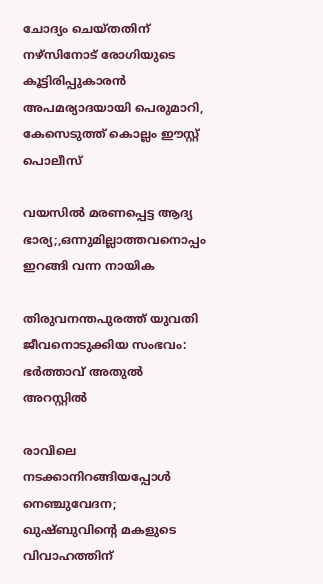ചോദ്യം ചെയ്തതിന് നഴ്‌സിനോട് രോഗിയുടെ കൂട്ടിരിപ്പുകാരന്‍ അപമര്യാദയായി പെരുമാറി, കേസെടുത്ത് കൊല്ലം ഈസ്റ്റ് പൊലീസ്

വയസില്‍ മരണപ്പെട്ട ആദ്യ ഭാര്യ;,ഒന്നുമില്ലാത്തവനൊപ്പം ഇറങ്ങി വന്ന നായിക

തിരുവനന്തപുരത്ത് യുവതി ജീവനൊടുക്കിയ സംഭവം: ഭര്‍ത്താവ് അതുല്‍ അറസ്റ്റില്‍

രാവിലെ നടക്കാനിറങ്ങിയപ്പോള്‍ നെഞ്ചുവേദന; ഖുഷ്ബുവിന്റെ മകളുടെ വിവാഹത്തിന്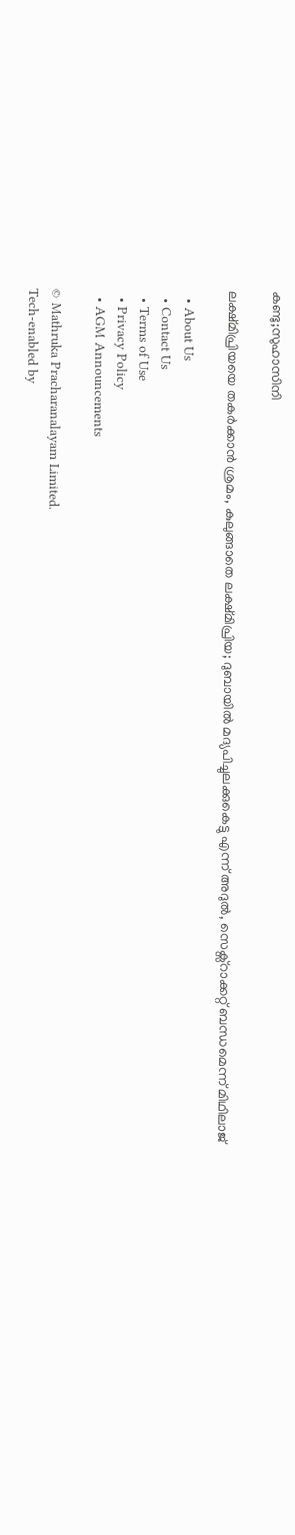കണ്ടു;സുഹാസിനി

ലക്ഷ്മിപ്രിയയെ തകര്‍ക്കാന്‍ ശ്രമം, കുലുങ്ങാതെ ലക്ഷ്മിപ്രിയ; ദുബായില്‍ മദ്യപിച്ചുലക്കുകെട്ടു എന്ന് അദുല്‍, സെക്സ്റാക്കറ്റ് ബന്ധമെന്ന് മിഥിലാജ്

  • About Us
  • Contact Us
  • Terms of Use
  • Privacy Policy
  • AGM Announcements

© Mathruka Pracharanalayam Limited.
Tech-enabled by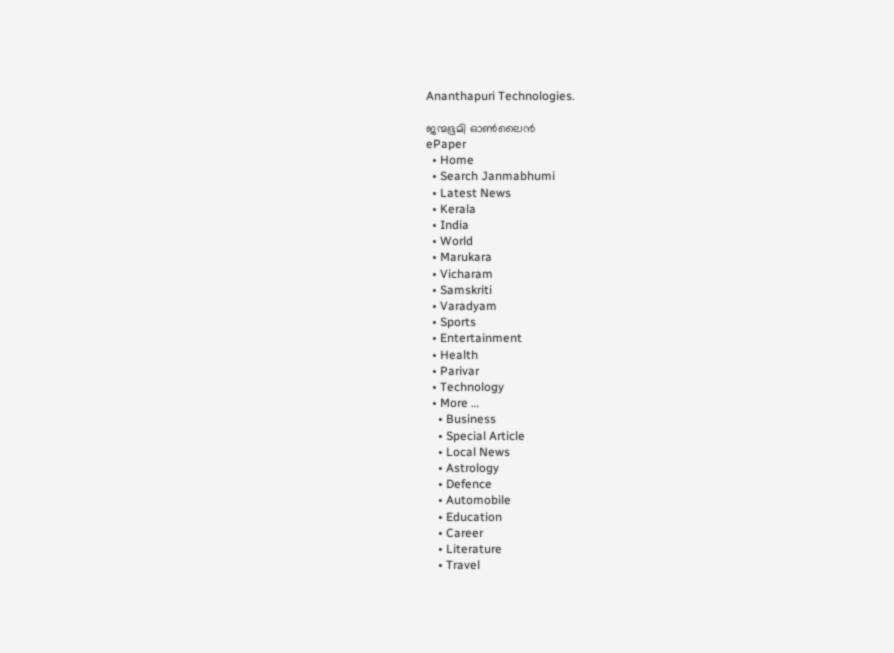Ananthapuri Technologies.

ജന്മഭൂമി ഓണ്‍ലൈന്‍
ePaper
  • Home
  • Search Janmabhumi
  • Latest News
  • Kerala
  • India
  • World
  • Marukara
  • Vicharam
  • Samskriti
  • Varadyam
  • Sports
  • Entertainment
  • Health
  • Parivar
  • Technology
  • More …
    • Business
    • Special Article
    • Local News
    • Astrology
    • Defence
    • Automobile
    • Education
    • Career
    • Literature
    • Travel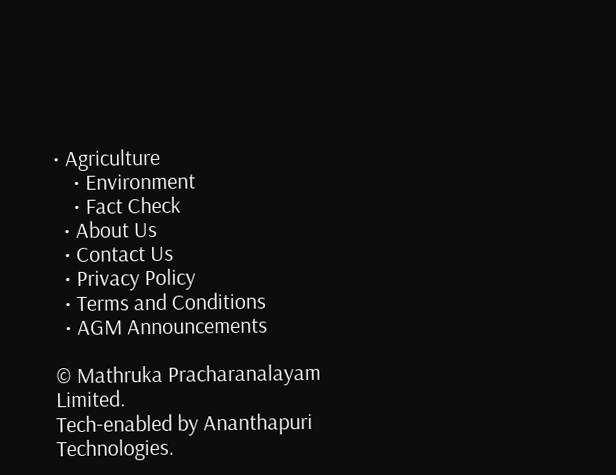• Agriculture
    • Environment
    • Fact Check
  • About Us
  • Contact Us
  • Privacy Policy
  • Terms and Conditions
  • AGM Announcements

© Mathruka Pracharanalayam Limited.
Tech-enabled by Ananthapuri Technologies.